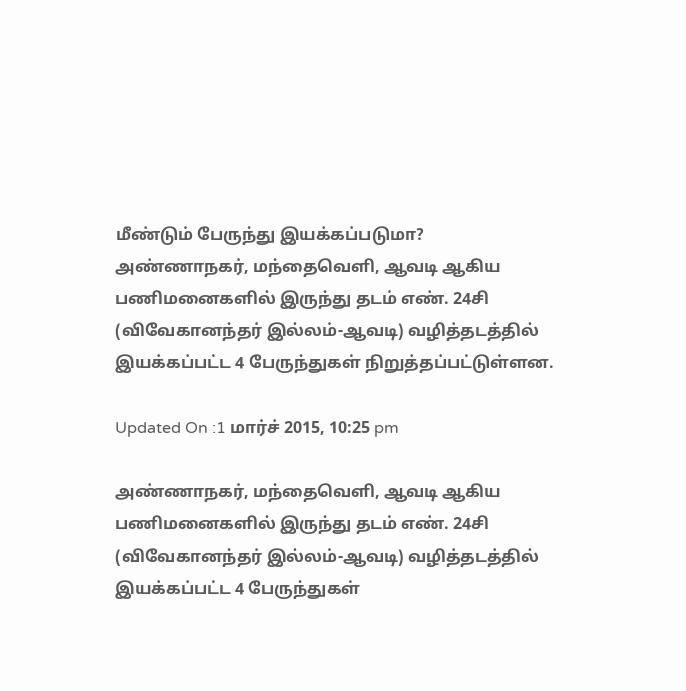மீண்டும் பேருந்து இயக்கப்படுமா?
அண்ணாநகர், மந்தைவெளி, ஆவடி ஆகிய பணிமனைகளில் இருந்து தடம் எண். 24சி (விவேகானந்தர் இல்லம்-ஆவடி) வழித்தடத்தில் இயக்கப்பட்ட 4 பேருந்துகள் நிறுத்தப்பட்டுள்ளன.

Updated On :1 மார்ச் 2015, 10:25 pm

அண்ணாநகர், மந்தைவெளி, ஆவடி ஆகிய பணிமனைகளில் இருந்து தடம் எண். 24சி (விவேகானந்தர் இல்லம்-ஆவடி) வழித்தடத்தில் இயக்கப்பட்ட 4 பேருந்துகள்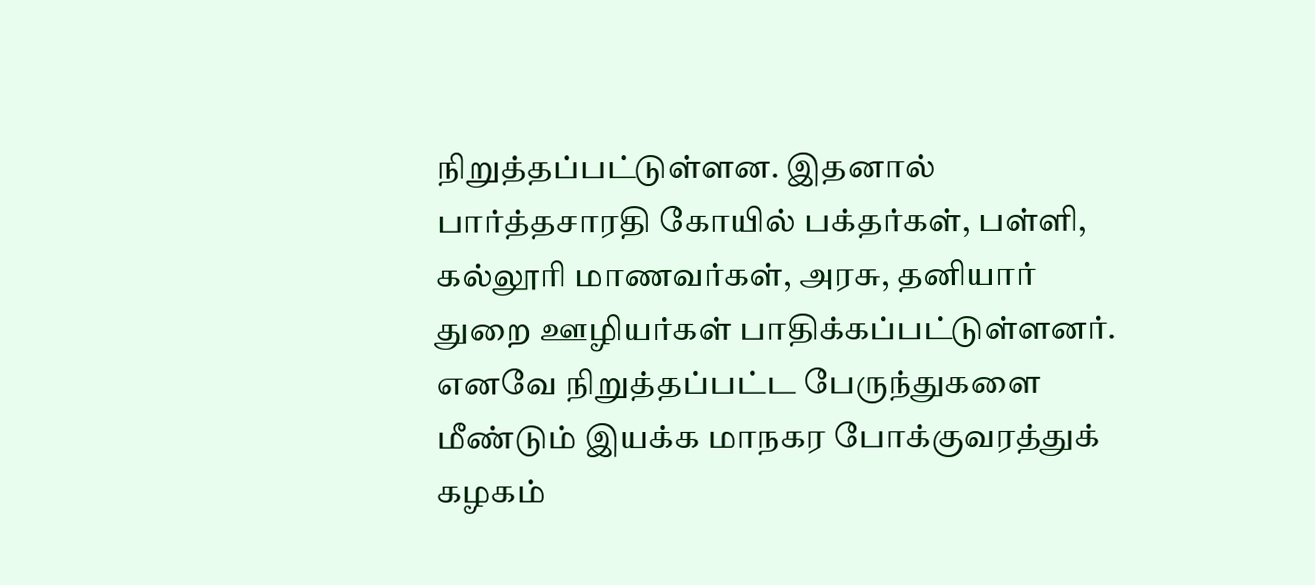நிறுத்தப்பட்டுள்ளன. இதனால் பார்த்தசாரதி கோயில் பக்தர்கள், பள்ளி, கல்லூரி மாணவர்கள், அரசு, தனியார் துறை ஊழியர்கள் பாதிக்கப்பட்டுள்ளனர்.
எனவே நிறுத்தப்பட்ட பேருந்துகளை மீண்டும் இயக்க மாநகர போக்குவரத்துக் கழகம்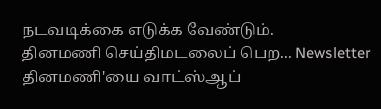நடவடிக்கை எடுக்க வேண்டும்.
தினமணி செய்திமடலைப் பெற... Newsletter
தினமணி'யை வாட்ஸ்ஆப்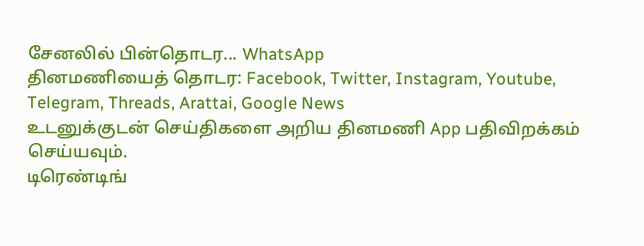சேனலில் பின்தொடர... WhatsApp
தினமணியைத் தொடர: Facebook, Twitter, Instagram, Youtube, Telegram, Threads, Arattai, Google News
உடனுக்குடன் செய்திகளை அறிய தினமணி App பதிவிறக்கம் செய்யவும்.
டிரெண்டிங்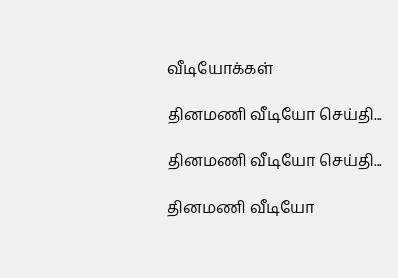வீடியோக்கள்

தினமணி வீடியோ செய்தி...

தினமணி வீடியோ செய்தி...

தினமணி வீடியோ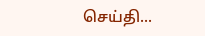செய்தி...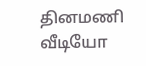தினமணி வீடியோ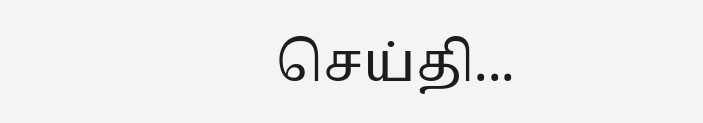செய்தி...